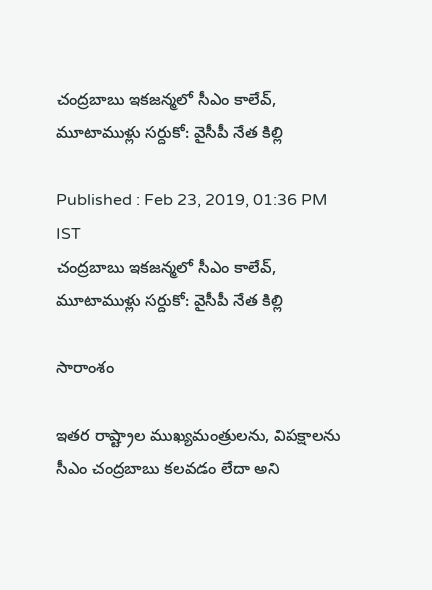చంద్రబాబు ఇకజన్మలో సీఎం కాలేవ్, మూటాముళ్లు సర్దుకో: వైసీపీ నేత కిల్లి

Published : Feb 23, 2019, 01:36 PM IST
చంద్రబాబు ఇకజన్మలో సీఎం కాలేవ్, మూటాముళ్లు సర్దుకో: వైసీపీ నేత కిల్లి

సారాంశం

ఇతర రాష్ట్రాల ముఖ్యమంత్రులను, విపక్షాలను సీఎం చంద్రబాబు కలవడం లేదా అని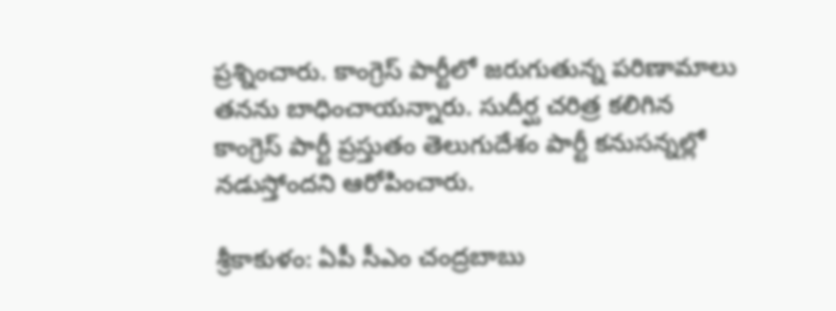ప్రశ్నించారు. కాంగ్రెస్‌ పార్టీలో జరుగుతున్న పరిణామాలు తనను బాధించాయన్నారు. సుదీర్ఘ చరిత్ర కలిగిన కాంగ్రెస్ పార్టీ ప్రస్తుతం తెలుగుదేశం పార్టీ కనుసన్నల్లో నడుస్తోందని ఆరోపించారు.

శ్రీకాకుళం: ఏపీ సీఎం చంద్రబాబు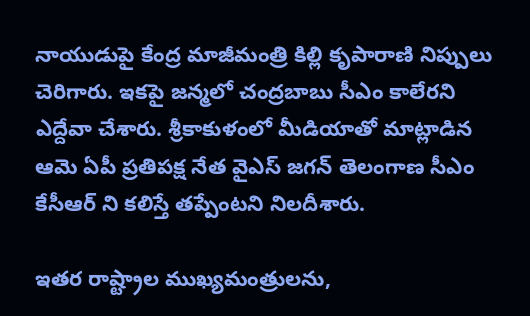నాయుడుపై కేంద్ర మాజీమంత్రి కిల్లి కృపారాణి నిప్పులు చెరిగారు. ఇకపై జన్మలో చంద్రబాబు సీఎం కాలేరని ఎద్దేవా చేశారు. శ్రీకాకుళంలో మీడియాతో మాట్లాడిన ఆమె ఏపీ ప్రతిపక్ష నేత వైఎస్ జగన్ తెలంగాణ సీఎం కేసీఆర్ ని కలిస్తే తప్పేంటని నిలదీశారు.

ఇతర రాష్ట్రాల ముఖ్యమంత్రులను,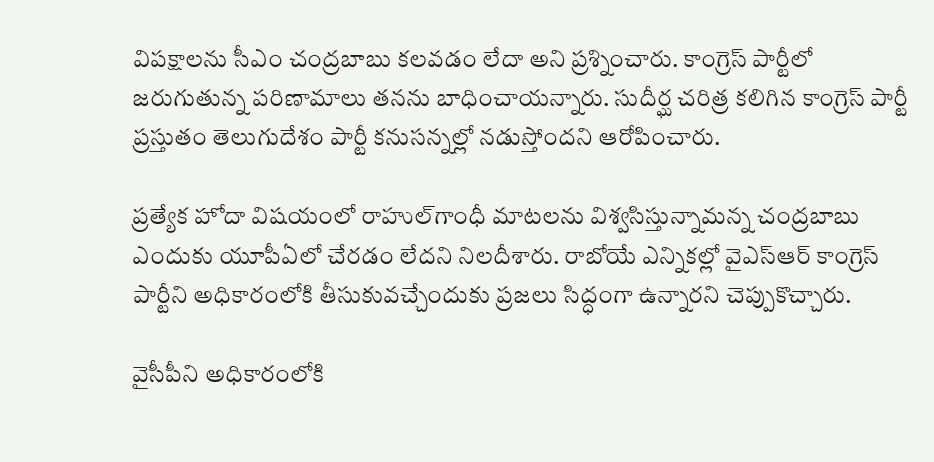విపక్షాలను సీఎం చంద్రబాబు కలవడం లేదా అని ప్రశ్నించారు. కాంగ్రెస్‌ పార్టీలో జరుగుతున్న పరిణామాలు తనను బాధించాయన్నారు. సుదీర్ఘ చరిత్ర కలిగిన కాంగ్రెస్ పార్టీ ప్రస్తుతం తెలుగుదేశం పార్టీ కనుసన్నల్లో నడుస్తోందని ఆరోపించారు.

ప్రత్యేక హోదా విషయంలో రాహుల్‌‌గాంధీ మాటలను విశ్వసిస్తున్నామన్న చంద్రబాబు ఎందుకు యూపీఏలో చేరడం లేదని నిలదీశారు. రాబోయే ఎన్నికల్లో వైఎస్ఆర్ కాంగ్రెస్ పార్టీని అధికారంలోకి తీసుకువచ్చేందుకు ప్రజలు సిద్ధంగా ఉన్నారని చెప్పుకొచ్చారు.

వైసీపీని అధికారంలోకి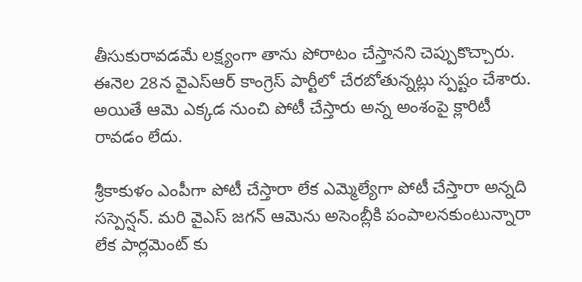తీసుకురావడమే లక్ష్యంగా తాను పోరాటం చేస్తానని చెప్పుకొచ్చారు. ఈనెల 28న వైఎస్ఆర్ కాంగ్రెస్ పార్టీలో చేరబోతున్నట్లు స్పష్టం చేశారు. అయితే ఆమె ఎక్కడ నుంచి పోటీ చేస్తారు అన్న అంశంపై క్లారిటీ రావడం లేదు.

శ్రీకాకుళం ఎంపీగా పోటీ చేస్తారా లేక ఎమ్మెల్యేగా పోటీ చేస్తారా అన్నది సస్పెన్షన్. మరి వైఎస్ జగన్ ఆమెను అసెంబ్లీకి పంపాలనకుంటున్నారా లేక పార్లమెంట్ కు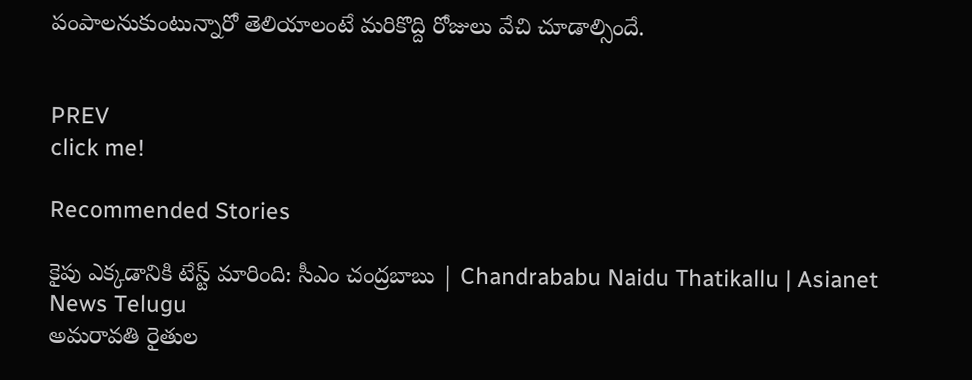పంపాలనుకుంటున్నారో తెలియాలంటే మరికొద్ది రోజులు వేచి చూడాల్సిందే.


PREV
click me!

Recommended Stories

కైపు ఎక్కడానికి టేస్ట్ మారింది: సీఎం చంద్రబాబు | Chandrababu Naidu Thatikallu | Asianet News Telugu
అమరావతి రైతుల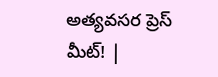అత్యవసర ప్రెస్ మీట్! |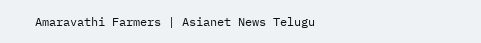Amaravathi Farmers | Asianet News Telugu